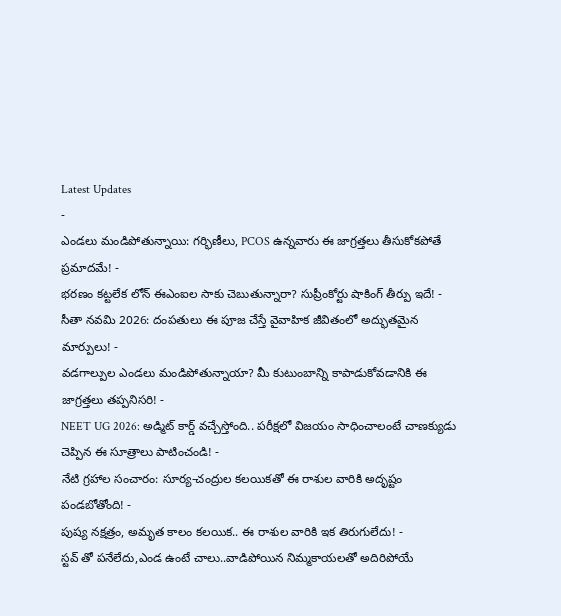Latest Updates
-
ఎండలు మండిపోతున్నాయి: గర్భిణీలు, PCOS ఉన్నవారు ఈ జాగ్రత్తలు తీసుకోకపోతే ప్రమాదమే! -
భరణం కట్టలేక లోన్ ఈఎంఐల సాకు చెబుతున్నారా? సుప్రీంకోర్టు షాకింగ్ తీర్పు ఇదే! -
సీతా నవమి 2026: దంపతులు ఈ పూజ చేస్తే వైవాహిక జీవితంలో అద్భుతమైన మార్పులు! -
వడగాల్పుల ఎండలు మండిపోతున్నాయా? మీ కుటుంబాన్ని కాపాడుకోవడానికి ఈ జాగ్రత్తలు తప్పనిసరి! -
NEET UG 2026: అడ్మిట్ కార్డ్ వచ్చేస్తోంది.. పరీక్షలో విజయం సాధించాలంటే చాణక్యుడు చెప్పిన ఈ సూత్రాలు పాటించండి! -
నేటి గ్రహాల సంచారం: సూర్య-చంద్రుల కలయికతో ఈ రాశుల వారికి అదృష్టం పండబోతోంది! -
పుష్య నక్షత్రం, అమృత కాలం కలయిక.. ఈ రాశుల వారికి ఇక తిరుగులేదు! -
స్టవ్ తో పనేలేదు,ఎండ ఉంటే చాలు..వాడిపోయిన నిమ్మకాయలతో అదిరిపోయే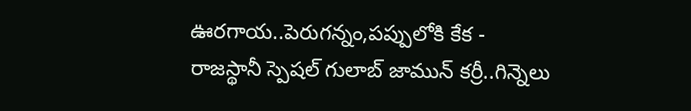ఊరగాయ..పెరుగన్నం,పప్పులోకి కేక -
రాజస్థానీ స్పెషల్ గులాబ్ జామున్ కర్రీ..గిన్నెలు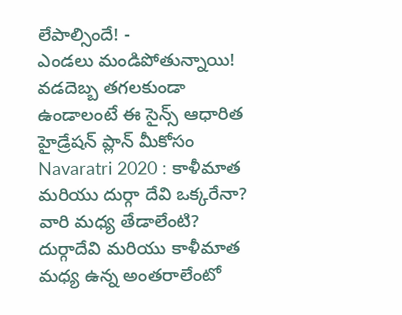లేపాల్సిందే! -
ఎండలు మండిపోతున్నాయి! వడదెబ్బ తగలకుండా ఉండాలంటే ఈ సైన్స్ ఆధారిత హైడ్రేషన్ ప్లాన్ మీకోసం
Navaratri 2020 : కాళీమాత మరియు దుర్గా దేవి ఒక్కరేనా? వారి మధ్య తేడాలేంటి?
దుర్గాదేవి మరియు కాళీమాత మధ్య ఉన్న అంతరాలేంటో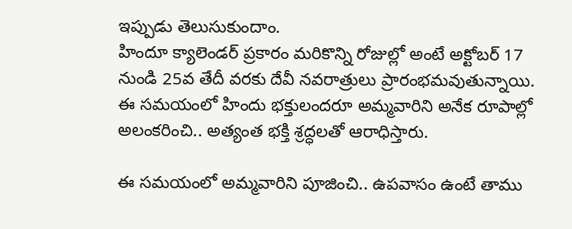ఇప్పుడు తెలుసుకుందాం.
హిందూ క్యాలెండర్ ప్రకారం మరికొన్ని రోజుల్లో అంటే అక్టోబర్ 17 నుండి 25వ తేదీ వరకు దేవీ నవరాత్రులు ప్రారంభమవుతున్నాయి. ఈ సమయంలో హిందు భక్తులందరూ అమ్మవారిని అనేక రూపాల్లో అలంకరించి.. అత్యంత భక్తి శ్రద్ధలతో ఆరాధిస్తారు.

ఈ సమయంలో అమ్మవారిని పూజించి.. ఉపవాసం ఉంటే తాము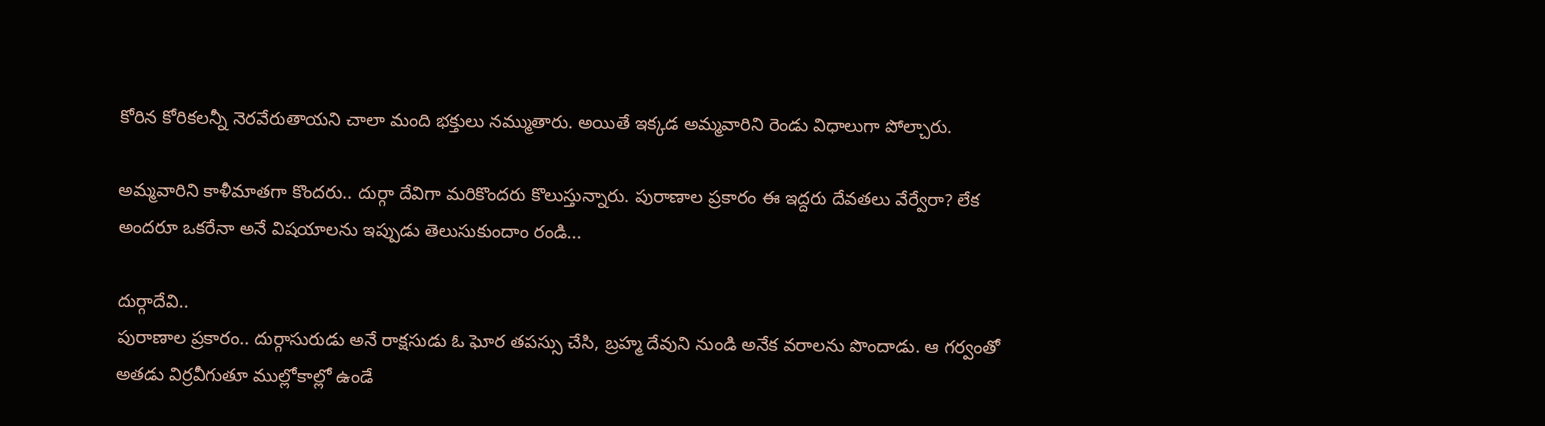కోరిన కోరికలన్నీ నెరవేరుతాయని చాలా మంది భక్తులు నమ్ముతారు. అయితే ఇక్కడ అమ్మవారిని రెండు విధాలుగా పోల్చారు.

అమ్మవారిని కాళీమాతగా కొందరు.. దుర్గా దేవిగా మరికొందరు కొలుస్తున్నారు. పురాణాల ప్రకారం ఈ ఇద్దరు దేవతలు వేర్వేరా? లేక అందరూ ఒకరేనా అనే విషయాలను ఇప్పుడు తెలుసుకుందాం రండి...

దుర్గాదేవి..
పురాణాల ప్రకారం.. దుర్గాసురుడు అనే రాక్షసుడు ఓ ఘోర తపస్సు చేసి, బ్రహ్మ దేవుని నుండి అనేక వరాలను పొందాడు. ఆ గర్వంతో అతడు విర్రవీగుతూ ముల్లోకాల్లో ఉండే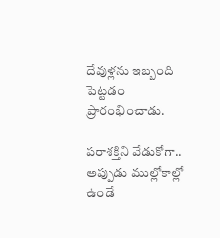దేవుళ్లను ఇబ్బంది పెట్టడం ప్రారంభించాడు.

పరాశక్తిని వేడుకోగా..
అప్పుడు ముల్లోకాల్లో ఉండే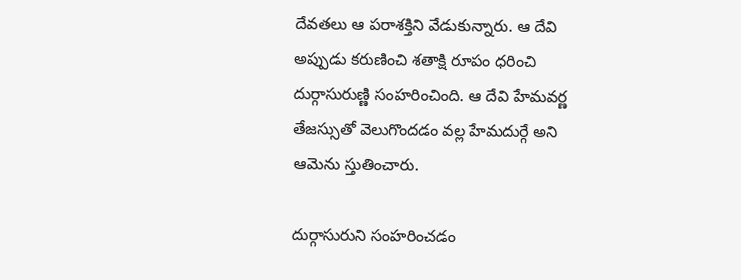దేవతలు ఆ పరాశక్తిని వేడుకున్నారు. ఆ దేవి అప్పుడు కరుణించి శతాక్షి రూపం ధరించి దుర్గాసురుణ్ణి సంహరించింది. ఆ దేవి హేమవర్ణ తేజస్సుతో వెలుగొందడం వల్ల హేమదుర్గే అని ఆమెను స్తుతించారు.

దుర్గాసురుని సంహరించడం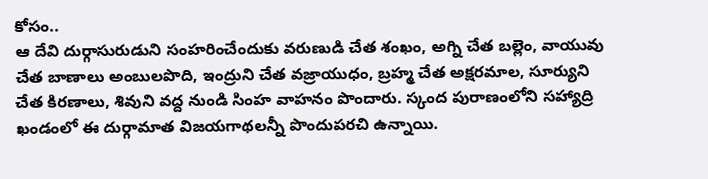కోసం..
ఆ దేవి దుర్గాసురుడుని సంహరించేందుకు వరుణుడి చేత శంఖం, అగ్ని చేత బల్లెం, వాయువు చేత బాణాలు అంబులపొది, ఇంద్రుని చేత వజ్రాయుధం, బ్రహ్మ చేత అక్షరమాల, సూర్యుని చేత కిరణాలు, శివుని వద్ద నుండి సింహ వాహనం పొందారు. స్కంద పురాణంలోని సహ్యాద్రి ఖండంలో ఈ దుర్గామాత విజయగాథలన్నీ పొందుపరచి ఉన్నాయి.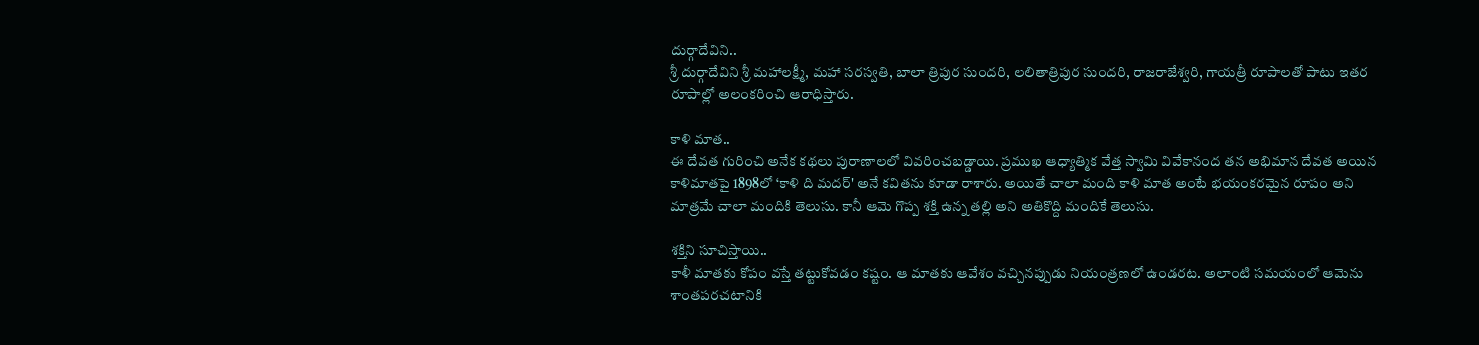దుర్గాదేవిని..
శ్రీ దుర్గాదేవిని శ్రీ మహాలక్ష్మీ, మహా సరస్వతి, బాలా త్రిపుర సుందరి, లలితాత్రిపుర సుందరి, రాజరాజేశ్వరి, గాయత్రీ రూపాలతో పాటు ఇతర రూపాల్లో అలంకరించి ఆరాధిస్తారు.

కాళి మాత..
ఈ దేవత గురించి అనేక కథలు పురాణాలలో వివరించబడ్డాయి. ప్రముఖ ఆధ్యాత్మిక వేత్త స్వామి వివేకానంద తన అభిమాన దేవత అయిన కాళిమాతపై 1898లో ‘కాళి ది మదర్' అనే కవితను కూడా రాశారు. అయితే చాలా మంది కాళి మాత అంటే భయంకరమైన రూపం అని మాత్రమే చాలా మందికి తెలుసు. కానీ ఆమె గొప్ప శక్తి ఉన్న తల్లి అని అతికొద్ది మందికే తెలుసు.

శక్తిని సూచిస్తాయి..
కాళీ మాతకు కోపం వస్తే తట్టుకోవడం కష్టం. ఆ మాతకు ఆవేశం వచ్చినప్పుడు నియంత్రణలో ఉండరట. అలాంటి సమయంలో ఆమెను శాంతపరచటానికి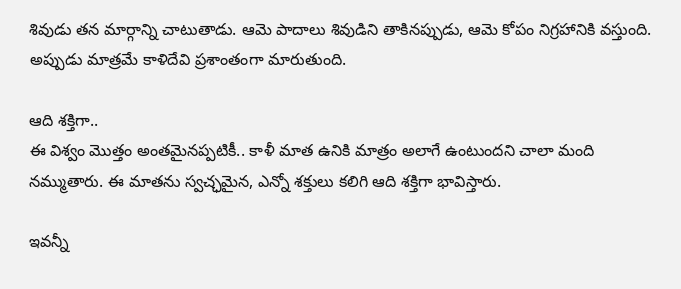శివుడు తన మార్గాన్ని చాటుతాడు. ఆమె పాదాలు శివుడిని తాకినప్పుడు, ఆమె కోపం నిగ్రహానికి వస్తుంది. అప్పుడు మాత్రమే కాళిదేవి ప్రశాంతంగా మారుతుంది.

ఆది శక్తిగా..
ఈ విశ్వం మొత్తం అంతమైనప్పటికీ.. కాళీ మాత ఉనికి మాత్రం అలాగే ఉంటుందని చాలా మంది నమ్ముతారు. ఈ మాతను స్వచ్ఛమైన, ఎన్నో శక్తులు కలిగి ఆది శక్తిగా భావిస్తారు.

ఇవన్నీ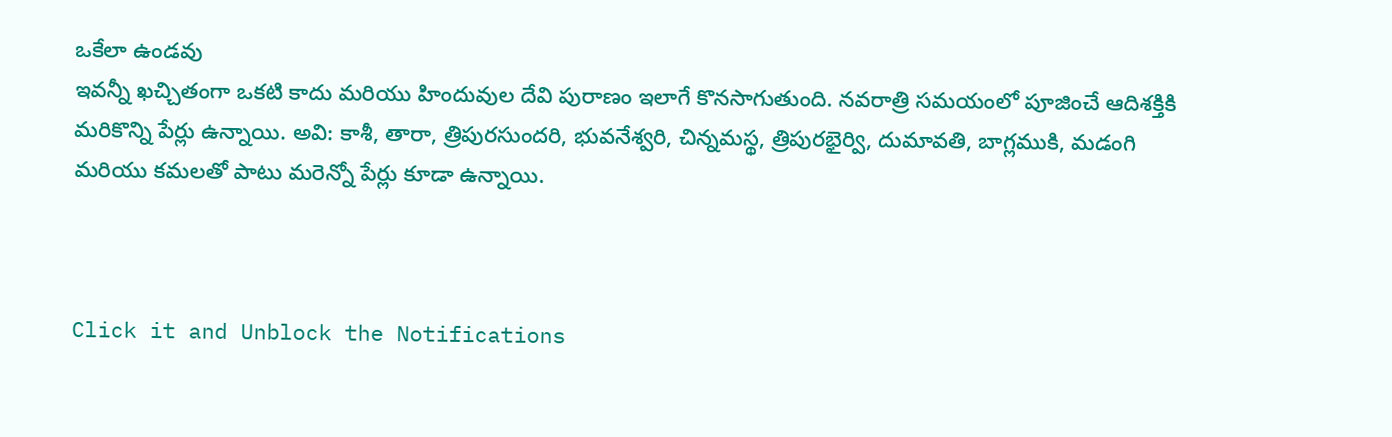ఒకేలా ఉండవు
ఇవన్నీ ఖచ్చితంగా ఒకటి కాదు మరియు హిందువుల దేవి పురాణం ఇలాగే కొనసాగుతుంది. నవరాత్రి సమయంలో పూజించే ఆదిశక్తికి మరికొన్ని పేర్లు ఉన్నాయి. అవి: కాశీ, తారా, త్రిపురసుందరి, భువనేశ్వరి, చిన్నమస్థ, త్రిపురభైర్వి, దుమావతి, బాగ్లముకి, మడంగి మరియు కమలతో పాటు మరెన్నో పేర్లు కూడా ఉన్నాయి.



Click it and Unblock the Notifications